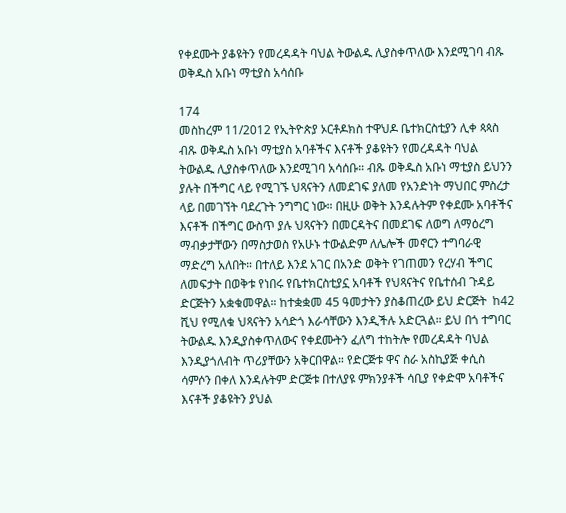የቀደሙት ያቆዩትን የመረዳዳት ባህል ትውልዱ ሊያስቀጥለው እንደሚገባ ብጹ ወቅዱስ አቡነ ማቲያስ አሳሰቡ

174
መስከረም 11/2012 የኢትዮጵያ ኦርቶዶክስ ተዋህዶ ቤተክርስቲያን ሊቀ ጳጳስ ብጹ ወቅዱስ አቡነ ማቲያስ አባቶችና እናቶች ያቆዩትን የመረዳዳት ባህል ትውልዱ ሊያስቀጥለው እንደሚገባ አሳሰቡ። ብጹ ወቅዱስ አቡነ ማቲያስ ይህንን ያሉት በችግር ላይ የሚገኙ ህጻናትን ለመደገፍ ያለመ የአንድነት ማህበር ምስረታ ላይ በመገኘት ባደረጉት ንግግር ነው። በዚሁ ወቅት እንዳሉትም የቀደሙ አባቶችና እናቶች በችግር ውስጥ ያሉ ህጻናትን በመርዳትና በመደገፍ ለወግ ለማዕረግ ማብቃታቸውን በማስታወስ የአሁኑ ተውልድም ለሌሎች መኖርን ተግባራዊ ማድረግ አለበት። በተለይ እንደ አገር በአንድ ወቅት የገጠመን የረሃብ ችግር ለመፍታት በወቅቱ የነበሩ የቤተክርስቲያኗ አባቶች የህጻናትና የቤተሰብ ጉዳይ ድርጅትን አቋቁመዋል። ከተቋቋመ 45 ዓመታትን ያስቆጠረው ይህ ድርጅት  ከ42 ሺህ የሚለቁ ህጻናትን አሳድጎ እራሳቸውን እንዲችሉ አድርጓል። ይህ በጎ ተግባር ትውልዱ እንዲያስቀጥለውና የቀደሙትን ፈለግ ተከትሎ የመረዳዳት ባህል እንዲያጎለብት ጥሪያቸውን አቅርበዋል። የድርጅቱ ዋና ስራ አስኪያጅ ቀሲስ ሳምሶን በቀለ እንዳሉትም ድርጅቱ በተለያዩ ምክንያቶች ሳቢያ የቀድሞ አባቶችና እናቶች ያቆዩትን ያህል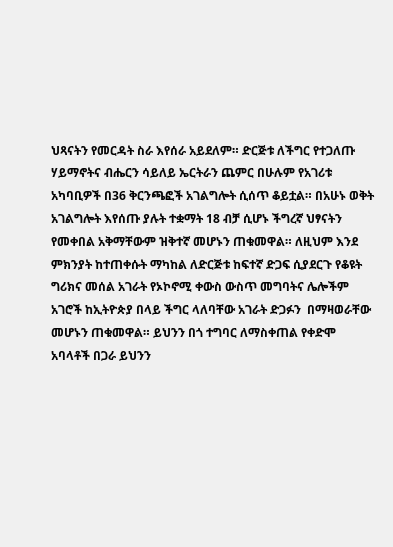ህጻናትን የመርዳት ስራ እየሰራ አይደለም። ድርጅቱ ለችግር የተጋለጡ ሃይማኖትና ብሔርን ሳይለይ ኤርትራን ጨምር በሁሉም የአገሪቱ አካባቢዎች በ36 ቅርንጫፎች አገልግሎት ሲሰጥ ቆይቷል። በአሁኑ ወቅት አገልግሎት እየሰጡ ያሉት ተቋማት 18 ብቻ ሲሆኑ ችግረኛ ህፃናትን የመቀበል አቅማቸውም ዝቅተኛ መሆኑን ጠቁመዋል። ለዚህም እንደ ምክንያት ከተጠቀሱት ማካከል ለድርጅቱ ከፍተኛ ድጋፍ ሲያደርጉ የቆዩት ግሪክና መሰል አገራት የኦኮኖሚ ቀውስ ውስጥ መግባትና ሌሎችም አገሮች ከኢትዮጵያ በላይ ችግር ላለባቸው አገራት ድጋፉን  በማዛወራቸው መሆኑን ጠቁመዋል። ይህንን በጎ ተግባር ለማስቀጠል የቀድሞ አባላቶች በጋራ ይህንን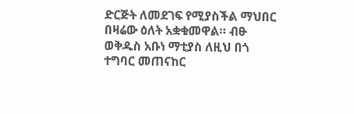ድርጅት ለመደገፍ የሚያስችል ማህበር በዛሬው ዕለት አቋቁመዋል። ብፁ ወቅዱስ አቡነ ማቲያስ ለዚህ በጎ ተግባር መጠናከር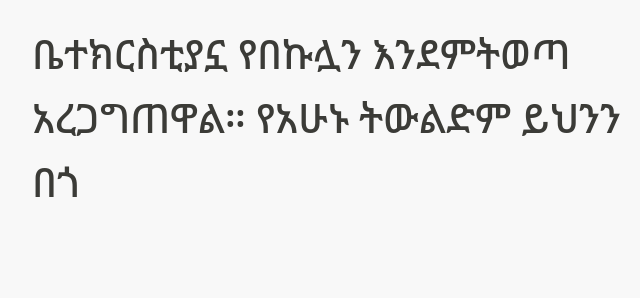ቤተክርስቲያኗ የበኩሏን እንደምትወጣ አረጋግጠዋል። የአሁኑ ትውልድም ይህንን በጎ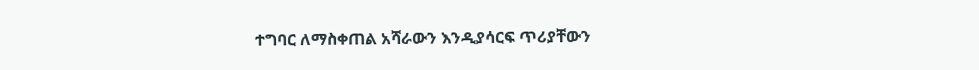ተግባር ለማስቀጠል አሻራውን እንዲያሳርፍ ጥሪያቸውን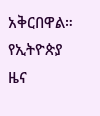አቅርበዋል።
የኢትዮጵያ ዜና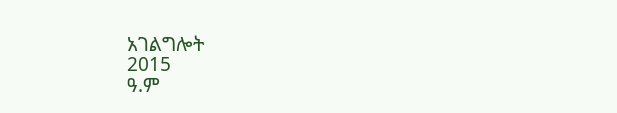አገልግሎት
2015
ዓ.ም